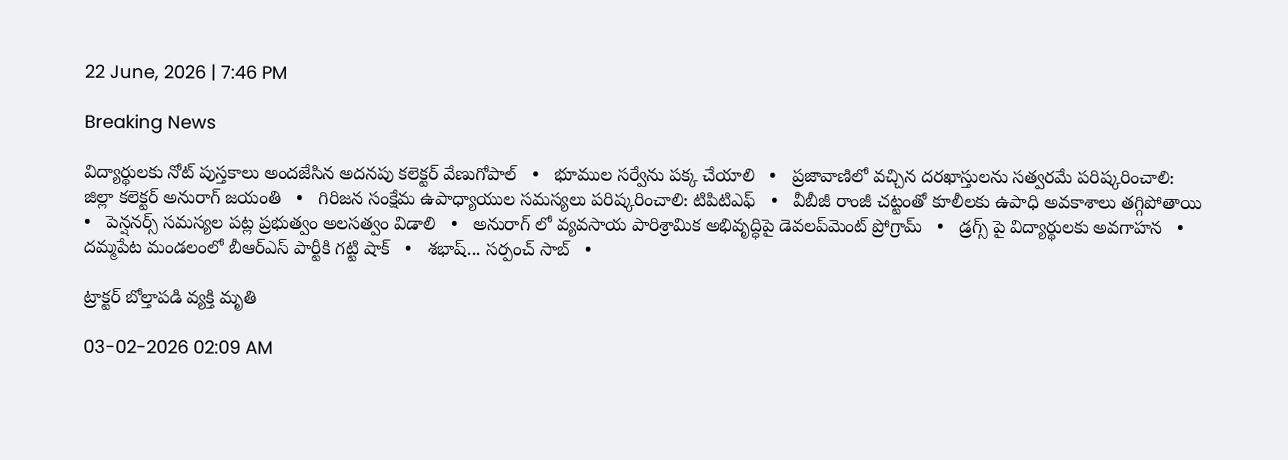22 June, 2026 | 7:46 PM

Breaking News

విద్యార్థులకు నోట్ పుస్తకాలు అందజేసిన అదనపు కలెక్టర్ వేణుగోపాల్   •   భూముల సర్వేను పక్క చేయాలి   •   ప్రజావాణిలో వచ్చిన దరఖాస్తులను సత్వరమే పరిష్కరించాలి: జిల్లా కలెక్టర్ అనురాగ్ జయంతి   •   గిరిజన సంక్షేమ ఉపాధ్యాయుల సమస్యలు పరిష్కరించాలి: టిపిటిఎఫ్   •   వీబీజీ రాంజీ చట్టంతో కూలీలకు ఉపాధి అవకాశాలు తగ్గిపోతాయి   •   పెన్షనర్స్ సమస్యల పట్ల ప్రభుత్వం అలసత్వం విడాలి   •   అనురాగ్ లో వ్యవసాయ పారిశ్రామిక అభివృద్ధిపై డెవలప్‌మెంట్ ప్రోగ్రామ్   •   డ్రగ్స్ పై విద్యార్థులకు అవగాహన   •   దమ్మపేట మండలంలో బీఆర్ఎస్ పార్టీకి గట్టి షాక్   •   శభాష్... సర్పంచ్ సాబ్   •

ట్రాక్టర్ బోల్తాపడి వ్యక్తి మృతి

03-02-2026 02:09 AM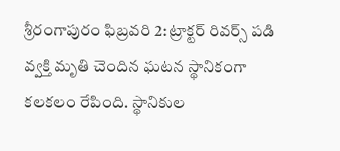శ్రీరంగాపురం ఫిబ్రవరి 2: ట్రాక్టర్ రివర్స్ పడి వ్వక్తి మృతి చెందిన ఘటన స్థానికంగా కలకలం రేపింది. స్థానికుల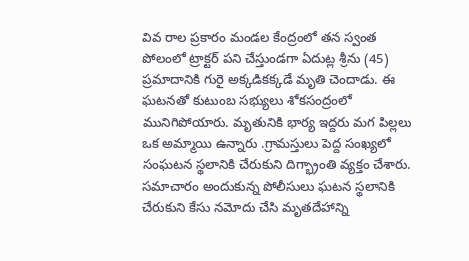వివ రాల ప్రకారం మండల కేంద్రంలో తన స్వంత పోలంలో ట్రాక్టర్ పని చేస్తుండగా ఏదుట్ల శ్రీను (45) ప్రమాదానికి గురై అక్కడికక్కడే మృతి చెందాడు. ఈ ఘటనతో కుటుంబ సభ్యులు శోకసంద్రంలో మునిగిపోయారు. మృతునికి భార్య ఇద్దరు మగ పిల్లలు ఒక అమ్మాయి ఉన్నారు .గ్రామస్తులు పెద్ద సంఖ్యలో సంఘటన స్థలానికి చేరుకుని దిగ్భ్రాంతి వ్యక్తం చేశారు. సమాచారం అందుకున్న పోలీసులు ఘటన స్థలానికి చేరుకుని కేసు నమోదు చేసి మృతదేహాన్ని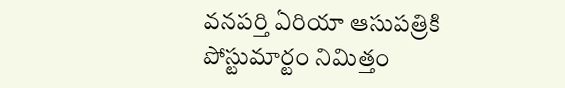వనపర్తి ఏరియా ఆసుపత్రికి పోస్టుమార్టం నిమిత్తం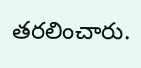తరలించారు.